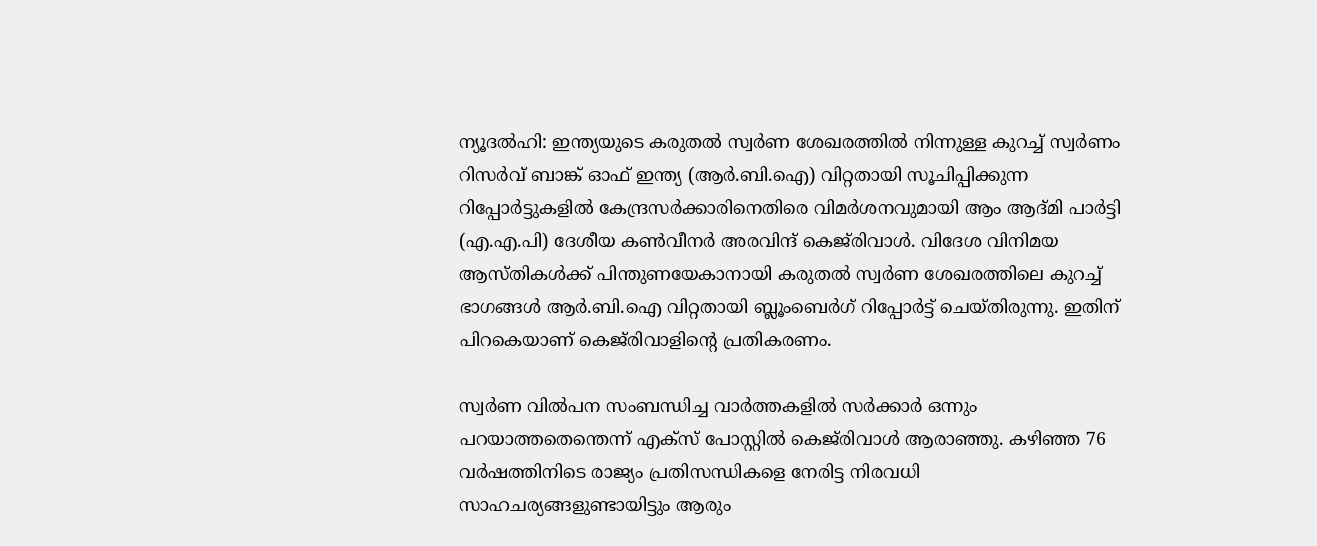ന്യൂദല്‍ഹി: ഇന്ത്യയുടെ കരുതല്‍ സ്വര്‍ണ ശേഖരത്തില്‍ നിന്നുള്ള കുറച്ച് സ്വര്‍ണം റിസര്‍വ് ബാങ്ക് ഓഫ് ഇന്ത്യ (ആര്‍.ബി.ഐ) വിറ്റതായി സൂചിപ്പിക്കുന്ന റിപ്പോര്‍ട്ടുകളില്‍ കേന്ദ്രസര്‍ക്കാരിനെതിരെ വിമര്‍ശനവുമായി ആം ആദ്മി പാര്‍ട്ടി (എ.എ.പി) ദേശീയ കണ്‍വീനര്‍ അരവിന്ദ് കെജ്‌രിവാള്‍. വിദേശ വിനിമയ ആസ്തികള്‍ക്ക് പിന്തുണയേകാനായി കരുതല്‍ സ്വര്‍ണ ശേഖരത്തിലെ കുറച്ച് ഭാഗങ്ങള്‍ ആര്‍.ബി.ഐ വിറ്റതായി ബ്ലൂംബെര്‍ഗ് റിപ്പോര്‍ട്ട് ചെയ്തിരുന്നു. ഇതിന് പിറകെയാണ് കെജ്‌രിവാളിന്റെ പ്രതികരണം.

സ്വര്‍ണ വില്‍പന സംബന്ധിച്ച വാര്‍ത്തകളില്‍ സര്‍ക്കാര്‍ ഒന്നും പറയാത്തതെന്തെന്ന് എക്‌സ് പോസ്റ്റില്‍ കെജ്‌രിവാള്‍ ആരാഞ്ഞു. കഴിഞ്ഞ 76 വര്‍ഷത്തിനിടെ രാജ്യം പ്രതിസന്ധികളെ നേരിട്ട നിരവധി സാഹചര്യങ്ങളുണ്ടായിട്ടും ആരും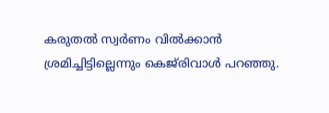കരുതല്‍ സ്വര്‍ണം വില്‍ക്കാന്‍ ശ്രമിച്ചിട്ടില്ലെന്നും കെജ്‌രിവാള്‍ പറഞ്ഞു.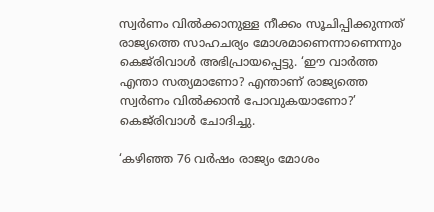സ്വര്‍ണം വില്‍ക്കാനുള്ള നീക്കം സൂചിപ്പിക്കുന്നത് രാജ്യത്തെ സാഹചര്യം മോശമാണെന്നാണെന്നും കെജ്‌രിവാള്‍ അഭിപ്രായപ്പെട്ടു. ‘ഈ വാര്‍ത്ത എന്താ സത്യമാണോ? എന്താണ് രാജ്യത്തെ സ്വര്‍ണം വില്‍ക്കാന്‍ പോവുകയാണോ?’ കെജ്‌രിവാള്‍ ചോദിച്ചു.

‘കഴിഞ്ഞ 76 വര്‍ഷം രാജ്യം മോശം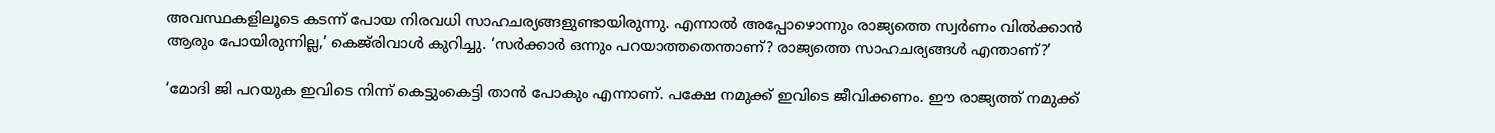അവസ്ഥകളിലൂടെ കടന്ന് പോയ നിരവധി സാഹചര്യങ്ങളുണ്ടായിരുന്നു. എന്നാല്‍ അപ്പോഴൊന്നും രാജ്യത്തെ സ്വര്‍ണം വില്‍ക്കാന്‍ ആരും പോയിരുന്നില്ല,’ കെജ്‌രിവാള്‍ കുറിച്ചു. ‘സര്‍ക്കാര്‍ ഒന്നും പറയാത്തതെന്താണ്? രാജ്യത്തെ സാഹചര്യങ്ങള്‍ എന്താണ്?’

‘മോദി ജി പറയുക ഇവിടെ നിന്ന് കെട്ടുംകെട്ടി താന്‍ പോകും എന്നാണ്. പക്ഷേ നമുക്ക് ഇവിടെ ജീവിക്കണം. ഈ രാജ്യത്ത് നമുക്ക്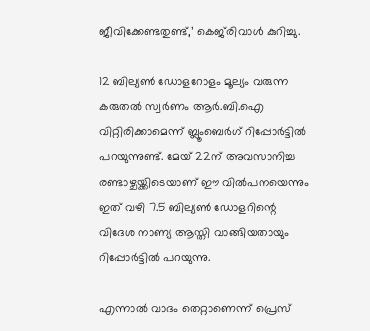ജീവിക്കേണ്ടതുണ്ട്,’ കെജ്‌രിവാള്‍ കുറിച്ചു.

12 ബില്യണ്‍ ഡോളറോളം മൂല്യം വരുന്ന കരുതല്‍ സ്വര്‍ണം ആര്‍.ബി.ഐ വിറ്റിരിക്കാമെന്ന് ബ്ലൂംബെര്‍ഗ് റിപ്പോര്‍ട്ടില്‍ പറയുന്നുണ്ട്. മേയ് 22ന് അവസാനിച്ച രണ്ടാഴ്ചയ്ക്കിടെയാണ് ഈ വില്‍പനയെന്നും ഇത് വഴി 7.5 ബില്യണ്‍ ഡോളറിന്റെ വിദേശ നാണ്യ ആസ്തി വാങ്ങിയതായും റിപ്പോര്‍ട്ടില്‍ പറയുന്നു.

എന്നാല്‍ വാദം തെറ്റാണെന്ന് പ്രെസ്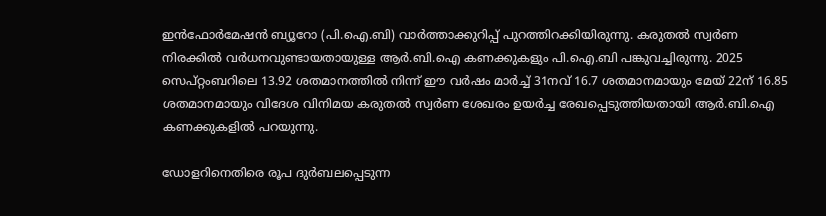ഇന്‍ഫോര്‍മേഷന്‍ ബ്യൂറോ (പി.ഐ.ബി) വാര്‍ത്താക്കുറിപ്പ് പുറത്തിറക്കിയിരുന്നു. കരുതല്‍ സ്വര്‍ണ നിരക്കില്‍ വര്‍ധനവുണ്ടായതായുള്ള ആര്‍.ബി.ഐ കണക്കുകളും പി.ഐ.ബി പങ്കുവച്ചിരുന്നു. 2025 സെപ്റ്റംബറിലെ 13.92 ശതമാനത്തില്‍ നിന്ന് ഈ വര്‍ഷം മാര്‍ച്ച് 31നവ് 16.7 ശതമാനമായും മേയ് 22ന് 16.85 ശതമാനമായും വിദേശ വിനിമയ കരുതല്‍ സ്വര്‍ണ ശേഖരം ഉയര്‍ച്ച രേഖപ്പെടുത്തിയതായി ആര്‍.ബി.ഐ കണക്കുകളില്‍ പറയുന്നു.

ഡോളറിനെതിരെ രൂപ ദുര്‍ബലപ്പെടുന്ന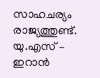സാഹചര്യം രാജ്യത്തുണ്ട്. യു.എസ് – ഇറാന്‍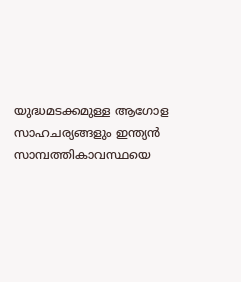യുദ്ധമടക്കമുള്ള ആഗോള സാഹചര്യങ്ങളും ഇന്ത്യന്‍ സാമ്പത്തികാവസ്ഥയെ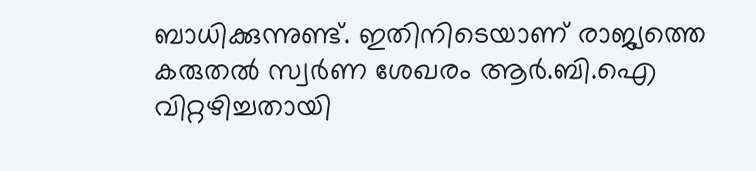ബാധിക്കുന്നുണ്ട്. ഇതിനിടെയാണ് രാജ്യത്തെ കരുതല്‍ സ്വര്‍ണ ശേഖരം ആര്‍.ബി.ഐ വിറ്റഴിച്ചതായി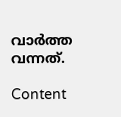വാര്‍ത്ത വന്നത്.

Content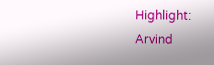Highlight: Arvind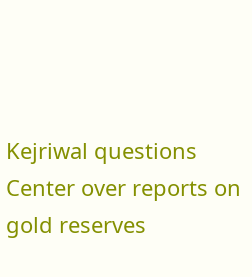Kejriwal questions Center over reports on gold reserves